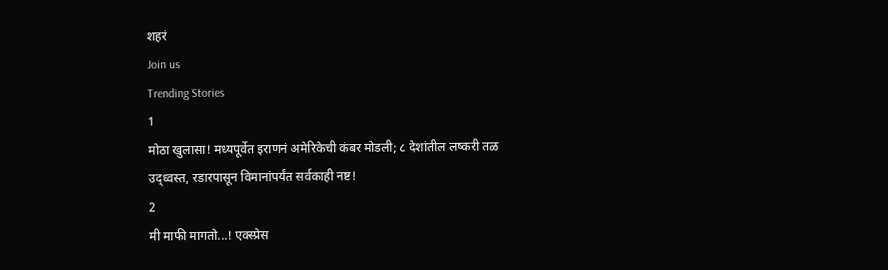शहरं
Join us
Trending Stories
1
मोठा खुलासा! मध्यपूर्वेत इराणनं अमेरिकेची कंबर मोडली; ८ देशांतील लष्करी तळ उद्ध्वस्त, रडारपासून विमानांपर्यंत सर्वकाही नष्ट!
2
मी माफी मागतो...! एक्स्प्रेस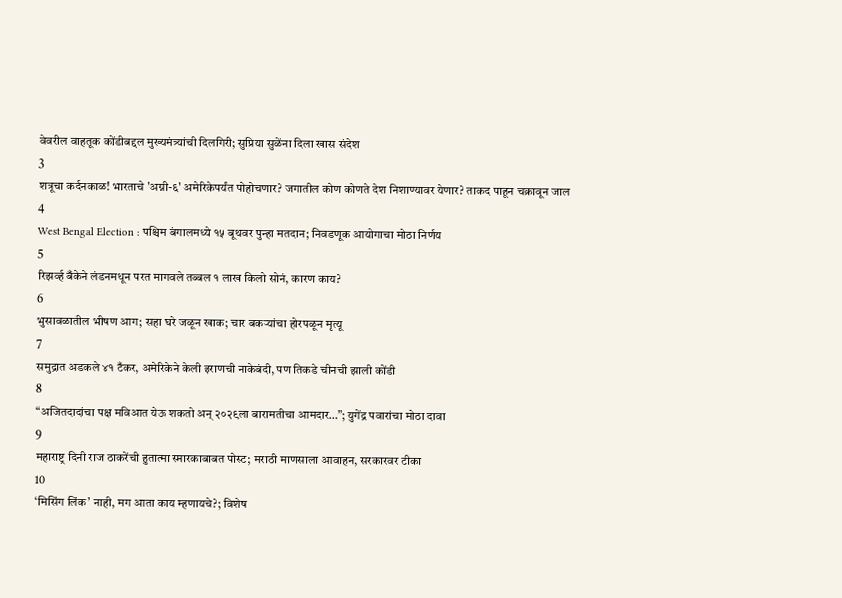वेवरील वाहतूक कोंडीबद्दल मुख्यमंत्र्यांची दिलगिरी; सुप्रिया सुळेंना दिला खास संदेश
3
शत्रूचा कर्दनकाळ! भारताचे 'अग्नी-६' अमेरिकेपर्यंत पोहोचणार? जगातील कोण कोणते देश निशाण्यावर येणार? ताकद पाहून चक्रावून जाल
4
West Bengal Election : पश्चिम बंगालमध्ये १५ बूथवर पुन्हा मतदान; निवडणूक आयोगाचा मोठा निर्णय
5
रिझर्व्ह बँकेने लंडनमधून परत मागवले तब्बल १ लाख किलो सोनं, कारण काय?
6
भुसावळातील भीषण आग; सहा घरे जळून खाक; चार बकऱ्यांचा होरपळून मृत्यू
7
समुद्रात अडकले ४१ टँकर, अमेरिकेने केली इराणची नाकेबंदी, पण तिकडे चीनची झाली कोंडी
8
“अजितदादांचा पक्ष मविआत येऊ शकतो अन् २०२९ला बारामतीचा आमदार…”; युगेंद्र पवारांचा मोठा दावा
9
महाराष्ट्र दिनी राज ठाकरेंची हुतात्मा स्मारकाबाबत पोस्ट; मराठी माणसाला आवाहन, सरकारवर टीका
10
‘मिसिंग लिंक’ नाही, मग आता काय म्हणायचे?; विशेष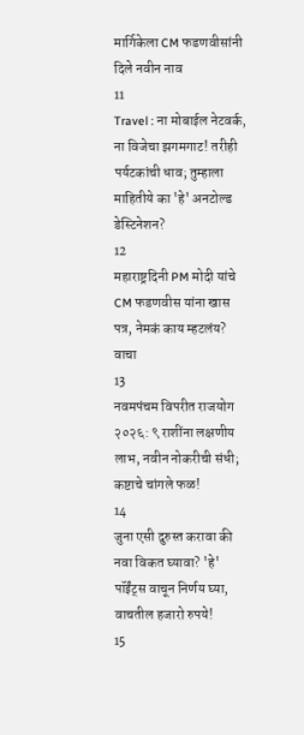मार्गिकेला CM फडणवीसांनी दिले नवीन नाव
11
Travel : ना मोबाईल नेटवर्क, ना विजेचा झगमगाट! तरीही पर्यटकांची धाव; तुम्हाला माहितीये का 'हे' अनटोल्ड डेस्टिनेशन?
12
महाराष्ट्रदिनी PM मोदी यांचे CM फडणवीस यांना खास पत्र, नेमकं काय म्हटलंय? वाचा
13
नवमपंचम विपरीत राजयोग २०२६: ९ राशींना लक्षणीय लाभ, नवीन नोकरीची संधी; कष्टाचे चांगले फळ!
14
जुना एसी दुरुस्त करावा की नवा विकत घ्यावा? 'हे' पॉईंट्स वाचून निर्णय घ्या, वाचतील हजारो रुपये!
15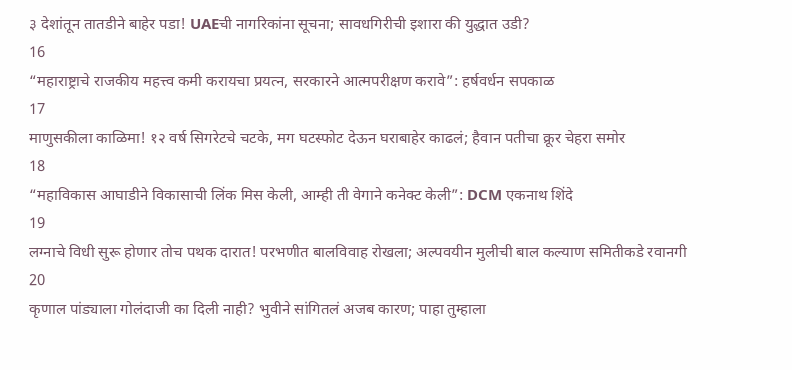३ देशांतून तातडीने बाहेर पडा! UAEची नागरिकांना सूचना; सावधगिरीची इशारा की युद्धात उडी?
16
“महाराष्ट्राचे राजकीय महत्त्व कमी करायचा प्रयत्न, सरकारने आत्मपरीक्षण करावे”: हर्षवर्धन सपकाळ
17
माणुसकीला काळिमा! १२ वर्ष सिगरेटचे चटके, मग घटस्फोट देऊन घराबाहेर काढलं; हैवान पतीचा क्रूर चेहरा समोर
18
“महाविकास आघाडीने विकासाची लिंक मिस केली, आम्ही ती वेगाने कनेक्ट केली”: DCM एकनाथ शिंदे
19
लग्नाचे विधी सुरू होणार तोच पथक दारात! परभणीत बालविवाह रोखला; अल्पवयीन मुलीची बाल कल्याण समितीकडे रवानगी
20
कृणाल पांड्याला गोलंदाजी का दिली नाही? भुवीने सांगितलं अजब कारण; पाहा तुम्हाला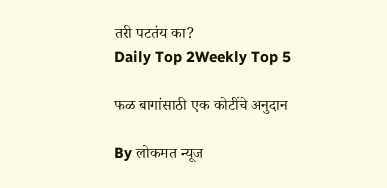तरी पटतंय का?
Daily Top 2Weekly Top 5

फळ बागांसाठी एक कोटींचे अनुदान

By लोकमत न्यूज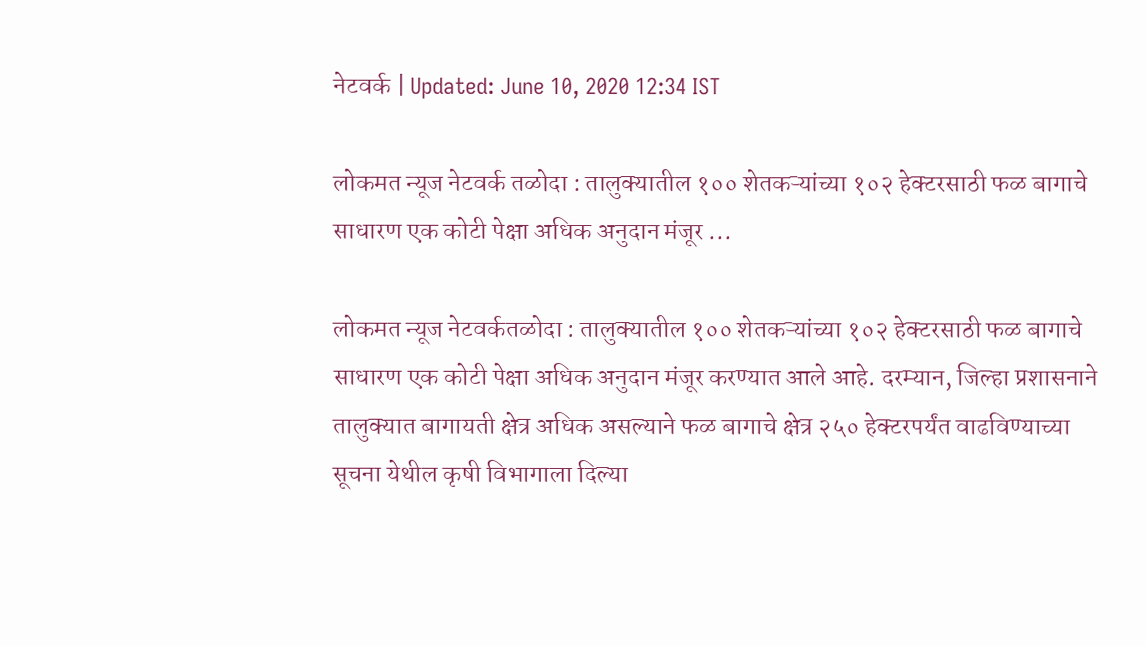नेटवर्क | Updated: June 10, 2020 12:34 IST

लोकमत न्यूज नेटवर्क तळोदा : तालुक्यातील १०० शेतकऱ्यांच्या १०२ हेक्टरसाठी फळ बागाचे साधारण एक कोटी पेक्षा अधिक अनुदान मंजूर ...

लोकमत न्यूज नेटवर्कतळोदा : तालुक्यातील १०० शेतकऱ्यांच्या १०२ हेक्टरसाठी फळ बागाचे साधारण एक कोटी पेक्षा अधिक अनुदान मंजूर करण्यात आले आहे. दरम्यान, जिल्हा प्रशासनाने तालुक्यात बागायती क्षेत्र अधिक असल्याने फळ बागाचे क्षेत्र २५० हेक्टरपर्यंत वाढविण्याच्या सूचना येथील कृषी विभागाला दिल्या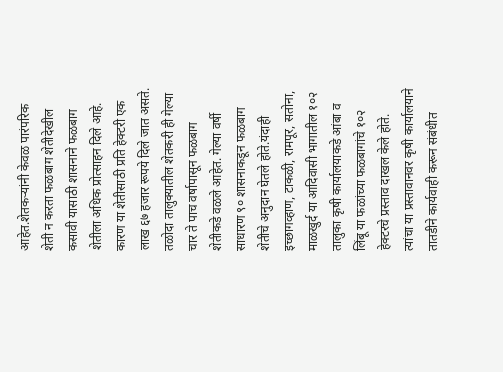आहेत.शेतकऱ्यांनी केवळ पारंपरिक शेती न करता फळबाग शेतीदेखील कसावी यासाठी शासनाने फळबाग शेतीला अधिक प्रोत्साहन दिले आहे. कारण या शेतीसाठी प्रति हेक्टरी एक लाख ६७ हजार रूपये दिले जात असते. तळोदा तालुक्यातील शेतकरी ही गेल्या चार ते पाच वर्षापासून फळबाग शेतीकडे वळले आहेत. गेल्या वर्षी साधारण ९० शासनाकडून फळबाग शेतीचे अनुदान घेतले होते.यंदाही इच्छागव्हाण, टाकळी, रामपूर, सतोना, माळखुर्द या आदिवासी भागातील १०२ तालुका कृषी कार्यालयाकडे आंबा व लिंबू या फळांच्या फळबागांचे १०२ हेक्टरचे प्रस्ताव दाखल केले होते. त्यांचा या प्रस्तावानवर कृषी कार्यालयाने तातडीने कार्यवाही करून संबंधीत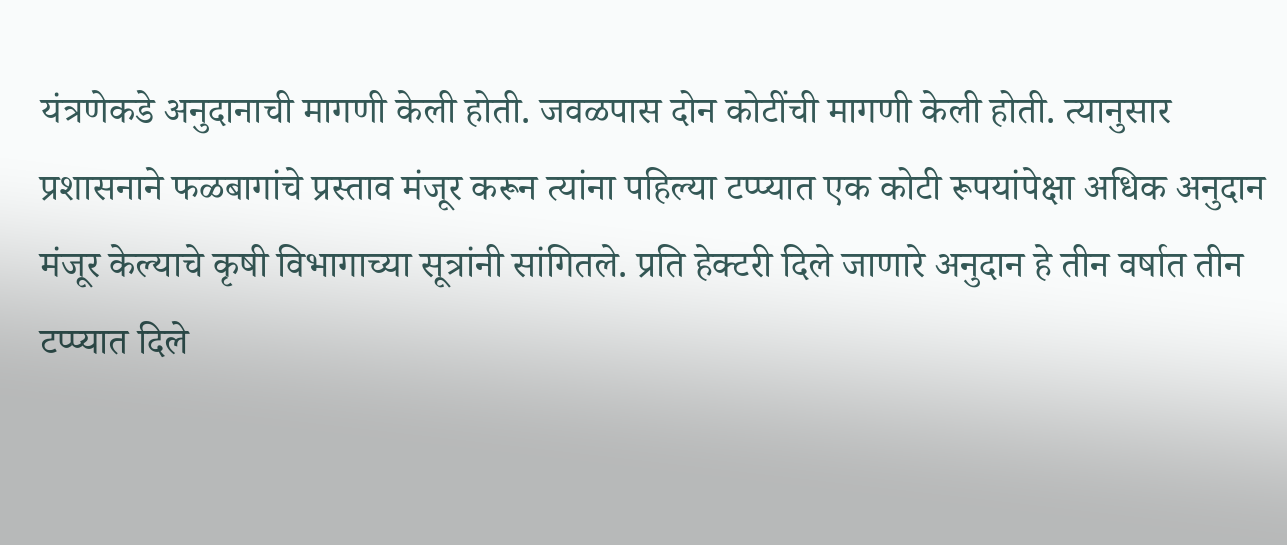यंत्रणेकडे अनुदानाची मागणी केली होती. जवळपास दोन कोटींची मागणी केली होती. त्यानुसार प्रशासनाने फळबागांचे प्रस्ताव मंजूर करून त्यांना पहिल्या टप्प्यात एक कोटी रूपयांपेक्षा अधिक अनुदान मंजूर केल्याचे कृषी विभागाच्या सूत्रांनी सांगितले. प्रति हेक्टरी दिले जाणारे अनुदान हे तीन वर्षात तीन टप्प्यात दिले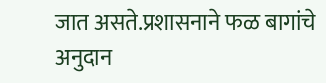जात असते.प्रशासनाने फळ बागांचे अनुदान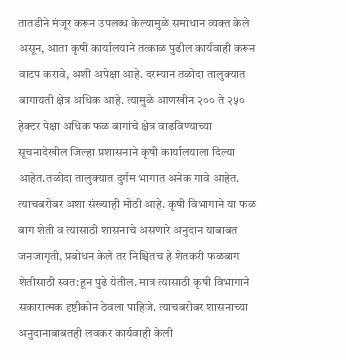तातडीने मंजूर करून उपलब्ध केल्यामुळे समाधान व्यक्त केले असून, आता कृषी कार्यालयाने तत्काळ पुढील कार्यवाही करून वाटप करावे, अशी अपेक्षा आहे. दरम्यान तळोदा तालुक्यात बागायती क्षेत्र अधिक आहे. त्यामुळे आणखीन २०० ते २५० हेक्टर पेक्षा अधिक फळ बागांचे क्षेत्र वाढविण्याच्या सूचनादेखील जिल्हा प्रशासनाने कृषी कार्यालयाला दिल्या आहेत.तळोदा तालुक्यात दुर्गम भागात अनेक गावे आहेत. त्याचबरोबर अशा संख्याही मोठी आहे. कृषी विभागाने या फळ बाग शेती व त्यासाठी शासनाचे असणारे अनुदान याबाबत जनजागृती, प्रबोधन केले तर निश्चितच हे शेतकरी फळबाग शेतीसाठी स्वत:हून पुढे येतील. मात्र त्यासाठी कृषी विभागाने सकारात्मक दृष्टीकोन ठेवला पाहिजे. त्याचबरोबर शासनाच्या अनुदानाबाबतही लवकर कार्यवाही केली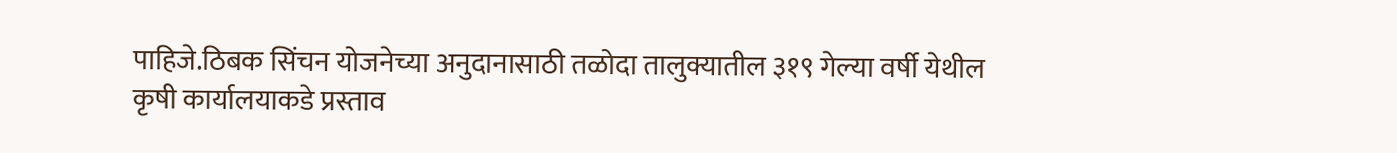पाहिजे.ठिबक सिंचन योजनेच्या अनुदानासाठी तळोदा तालुक्यातील ३१९ गेल्या वर्षी येथील कृषी कार्यालयाकडे प्रस्ताव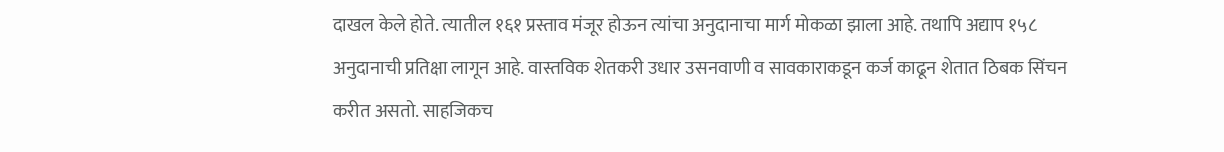दाखल केले होते. त्यातील १६१ प्रस्ताव मंजूर होऊन त्यांचा अनुदानाचा मार्ग मोकळा झाला आहे. तथापि अद्याप १५८ अनुदानाची प्रतिक्षा लागून आहे. वास्तविक शेतकरी उधार उसनवाणी व सावकाराकडून कर्ज काढून शेतात ठिबक सिंचन करीत असतो. साहजिकच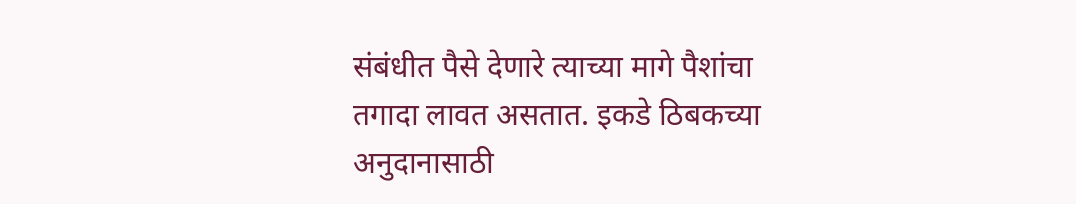संबंधीत पैसे देणारे त्याच्या मागे पैशांचा तगादा लावत असतात. इकडे ठिबकच्या अनुदानासाठी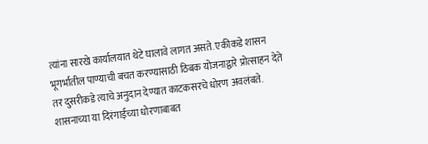त्यांना सारखे कार्यालयात थेटे घालावे लागत असते. एकीकडे शासन भूगर्भातील पाण्याची बचत करण्यासाठी ठिबक योजनाद्वारे प्रोत्साहन देते तर दुसरीकडे त्याचे अनुदान देण्यात काटकसरचे धोरण अवलंबते. शासनाच्या या दिरंगाईच्या धोरणाबाबत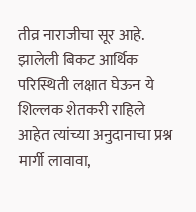तीव्र नाराजीचा सूर आहे. झालेली बिकट आर्थिक परिस्थिती लक्षात घेऊन ये शिल्लक शेतकरी राहिले आहेत त्यांच्या अनुदानाचा प्रश्न मार्गी लावावा,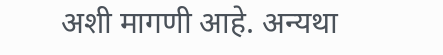अशी मागणी आहे. अन्यथा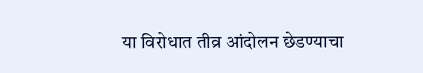या विरोधात तीव्र आंदोलन छेडण्याचा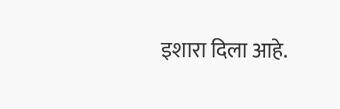इशारा दिला आहे.